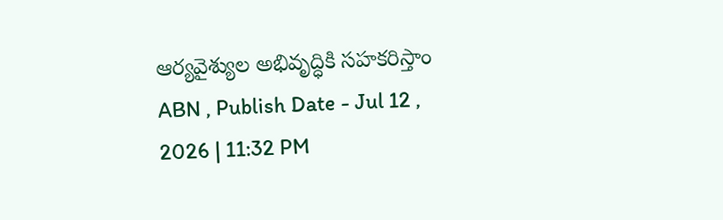ఆర్యవైశ్యుల అభివృద్ధికి సహకరిస్తాం
ABN , Publish Date - Jul 12 , 2026 | 11:32 PM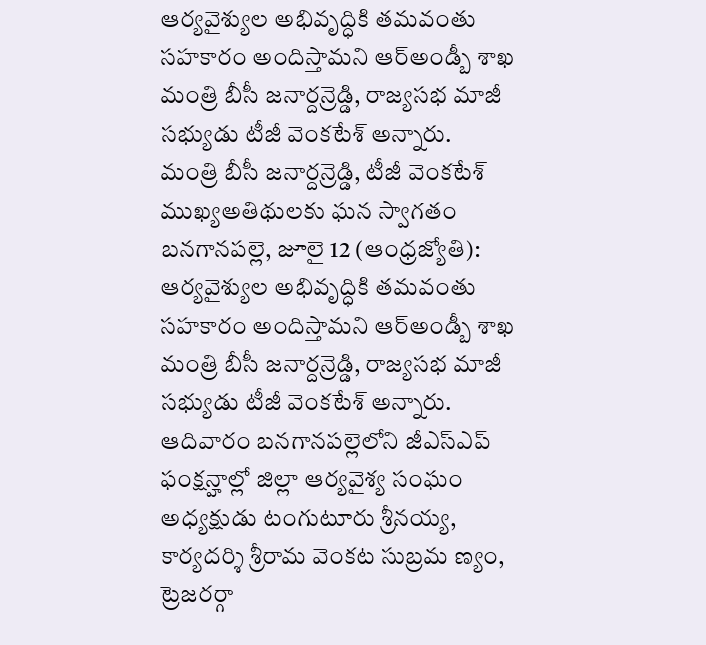ఆర్యవైశ్యుల అభివృద్ధికి తమవంతు సహకారం అందిస్తామని ఆర్అండ్బీ శాఖ మంత్రి బీసీ జనార్దన్రెడ్డి, రాజ్యసభ మాజీ సభ్యుడు టీజీ వెంకటేశ్ అన్నారు.
మంత్రి బీసీ జనార్దన్రెడ్డి, టీజీ వెంకటేశ్
ముఖ్యఅతిథులకు ఘన స్వాగతం
బనగానపల్లె, జూలై 12 (ఆంధ్రజ్యోతి): ఆర్యవైశ్యుల అభివృద్ధికి తమవంతు సహకారం అందిస్తామని ఆర్అండ్బీ శాఖ మంత్రి బీసీ జనార్దన్రెడ్డి, రాజ్యసభ మాజీ సభ్యుడు టీజీ వెంకటేశ్ అన్నారు. ఆదివారం బనగానపల్లెలోని జీఎస్ఎప్ ఫంక్షన్హాల్లో జిల్లా ఆర్యవైశ్య సంఘం అధ్యక్షుడు టంగుటూరు శ్రీనయ్య, కార్యదర్శి శ్రీరామ వెంకట సుబ్రమ ణ్యం, ట్రెజరర్గా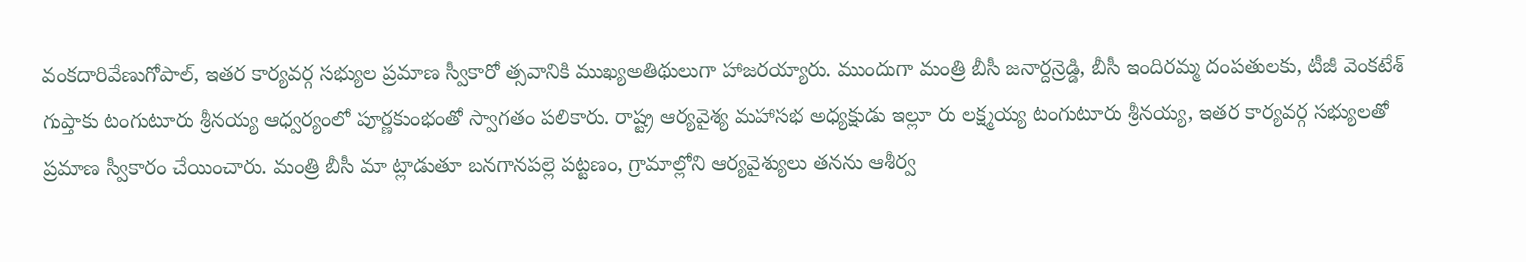వంకదారివేణుగోపాల్, ఇతర కార్యవర్గ సభ్యుల ప్రమాణ స్వీకారో త్సవానికి ముఖ్యఅతిథులుగా హాజరయ్యారు. ముందుగా మంత్రి బీసీ జనార్దన్రెడ్డి, బీసీ ఇందిరమ్మ దంపతులకు, టీజీ వెంకటేశ్ గుప్తాకు టంగుటూరు శ్రీనయ్య ఆధ్వర్యంలో పూర్ణకుంభంతో స్వాగతం పలికారు. రాష్ట్ర ఆర్యవైశ్య మహాసభ అధ్యక్షుడు ఇల్లూ రు లక్ష్మయ్య టంగుటూరు శ్రీనయ్య, ఇతర కార్యవర్గ సభ్యులతో ప్రమాణ స్వీకారం చేయించారు. మంత్రి బీసీ మా ట్లాడుతూ బనగానపల్లె పట్టణం, గ్రామాల్లోని ఆర్యవైశ్యులు తనను ఆశీర్వ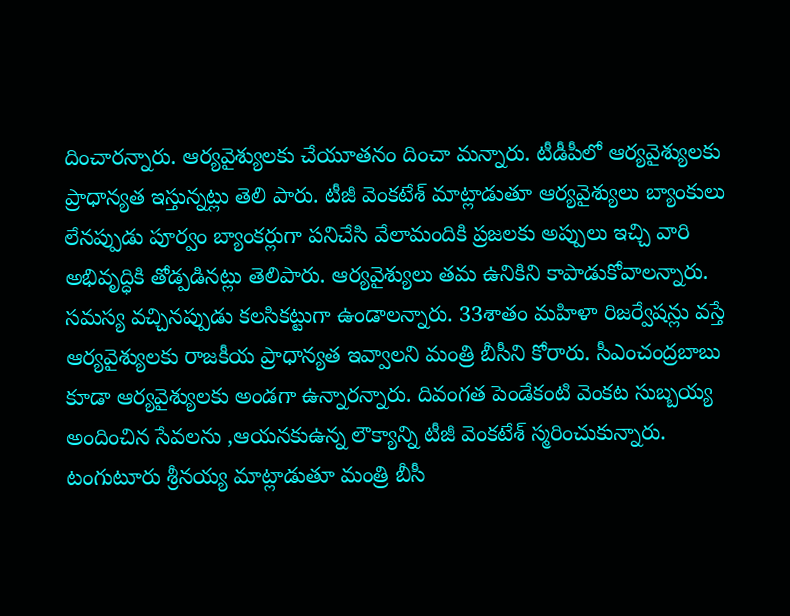దించారన్నారు. ఆర్యవైశ్యులకు చేయూతనం దించా మన్నారు. టీడీపీలో ఆర్యవైశ్యులకు ప్రాధాన్యత ఇస్తున్నట్లు తెలి పారు. టీజీ వెంకటేశ్ మాట్లాడుతూ ఆర్యవైశ్యులు బ్యాంకులు లేనప్పుడు పూర్వం బ్యాంకర్లుగా పనిచేసి వేలామందికి ప్రజలకు అప్పులు ఇచ్చి వారి అభివృద్ధికి తోడ్పడినట్లు తెలిపారు. ఆర్యవైశ్యులు తమ ఉనికిని కాపాడుకోవాలన్నారు. సమస్య వచ్చినప్పుడు కలసికట్టుగా ఉండాలన్నారు. 33శాతం మహిళా రిజర్వేషన్లు వస్తే ఆర్యవైశ్యులకు రాజకీయ ప్రాధాన్యత ఇవ్వాలని మంత్రి బీసీని కోరారు. సీఎంచంద్రబాబు కూడా ఆర్యవైశ్యులకు అండగా ఉన్నారన్నారు. దివంగత పెండేకంటి వెంకట సుబ్బయ్య అందించిన సేవలను ,ఆయనకుఉన్న లౌక్యాన్ని టీజీ వెంకటేశ్ స్మరించుకున్నారు. టంగుటూరు శ్రీనయ్య మాట్లాడుతూ మంత్రి బీసీ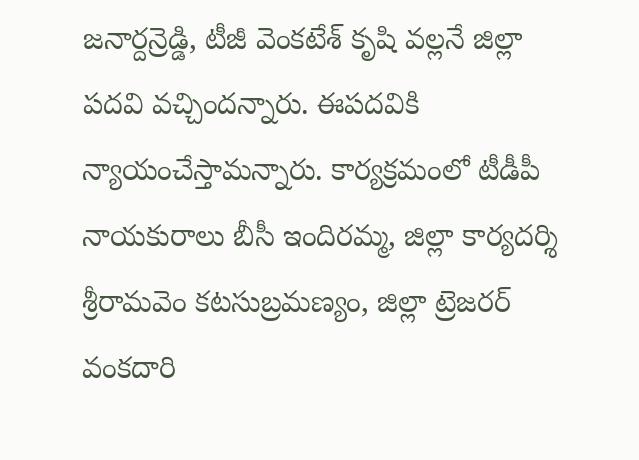జనార్దన్రెడ్డి, టీజీ వెంకటేశ్ కృషి వల్లనే జిల్లా పదవి వచ్చిందన్నారు. ఈపదవికి న్యాయంచేస్తామన్నారు. కార్యక్రమంలో టీడీపీ నాయకురాలు బీసీ ఇందిరమ్మ, జిల్లా కార్యదర్శి శ్రీరామవెం కటసుబ్రమణ్యం, జిల్లా ట్రెజరర్ వంకదారి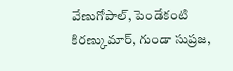వేణుగోపాల్, పెండేకంటి కిరణ్కుమార్, గుండా సుప్రజ,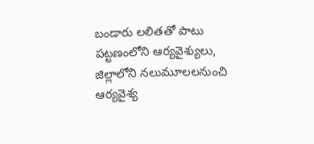బండారు లలితతో పాటు పట్టణంలోని ఆర్యవైశ్యులు, జిల్లాలోని నలుమూలలనుంచి ఆర్యవైశ్య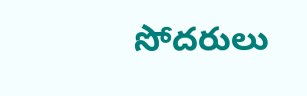సోదరులు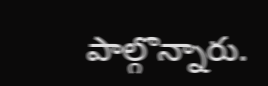పాల్గొన్నారు.